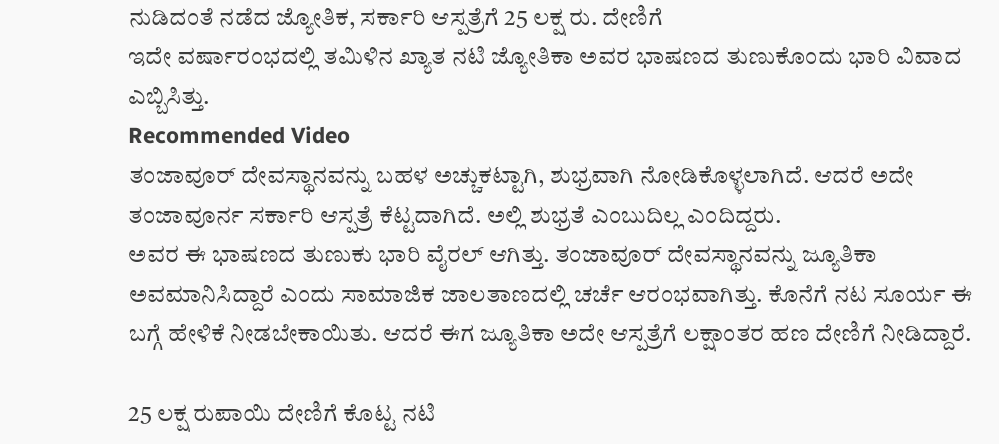ನುಡಿದಂತೆ ನಡೆದ ಜ್ಯೋತಿಕ, ಸರ್ಕಾರಿ ಆಸ್ಪತ್ರೆಗೆ 25 ಲಕ್ಷ ರು. ದೇಣಿಗೆ
ಇದೇ ವರ್ಷಾರಂಭದಲ್ಲಿ ತಮಿಳಿನ ಖ್ಯಾತ ನಟಿ ಜ್ಯೋತಿಕಾ ಅವರ ಭಾಷಣದ ತುಣುಕೊಂದು ಭಾರಿ ವಿವಾದ ಎಬ್ಬಿಸಿತ್ತು.
Recommended Video
ತಂಜಾವೂರ್ ದೇವಸ್ಥಾನವನ್ನು ಬಹಳ ಅಚ್ಚುಕಟ್ಟಾಗಿ, ಶುಭ್ರವಾಗಿ ನೋಡಿಕೊಳ್ಳಲಾಗಿದೆ. ಆದರೆ ಅದೇ ತಂಜಾವೂರ್ನ ಸರ್ಕಾರಿ ಆಸ್ಪತ್ರೆ ಕೆಟ್ಟದಾಗಿದೆ. ಅಲ್ಲಿ ಶುಭ್ರತೆ ಎಂಬುದಿಲ್ಲ ಎಂದಿದ್ದರು.
ಅವರ ಈ ಭಾಷಣದ ತುಣುಕು ಭಾರಿ ವೈರಲ್ ಆಗಿತ್ತು. ತಂಜಾವೂರ್ ದೇವಸ್ಥಾನವನ್ನು ಜ್ಯೂತಿಕಾ ಅವಮಾನಿಸಿದ್ದಾರೆ ಎಂದು ಸಾಮಾಜಿಕ ಜಾಲತಾಣದಲ್ಲಿ ಚರ್ಚೆ ಆರಂಭವಾಗಿತ್ತು. ಕೊನೆಗೆ ನಟ ಸೂರ್ಯ ಈ ಬಗ್ಗೆ ಹೇಳಿಕೆ ನೀಡಬೇಕಾಯಿತು. ಆದರೆ ಈಗ ಜ್ಯೂತಿಕಾ ಅದೇ ಆಸ್ಪತ್ರೆಗೆ ಲಕ್ಷಾಂತರ ಹಣ ದೇಣಿಗೆ ನೀಡಿದ್ದಾರೆ.

25 ಲಕ್ಷ ರುಪಾಯಿ ದೇಣಿಗೆ ಕೊಟ್ಟ ನಟಿ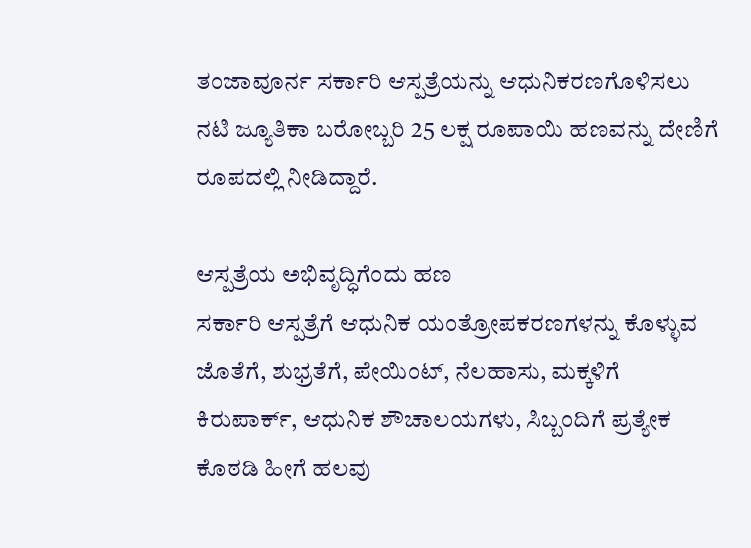ತಂಜಾವೂರ್ನ ಸರ್ಕಾರಿ ಆಸ್ಪತ್ರೆಯನ್ನು ಆಧುನಿಕರಣಗೊಳಿಸಲು ನಟಿ ಜ್ಯೂತಿಕಾ ಬರೋಬ್ಬರಿ 25 ಲಕ್ಷ ರೂಪಾಯಿ ಹಣವನ್ನು ದೇಣಿಗೆ ರೂಪದಲ್ಲಿ ನೀಡಿದ್ದಾರೆ.

ಆಸ್ಪತ್ರೆಯ ಅಭಿವೃದ್ಧಿಗೆಂದು ಹಣ
ಸರ್ಕಾರಿ ಆಸ್ಪತ್ರೆಗೆ ಆಧುನಿಕ ಯಂತ್ರೋಪಕರಣಗಳನ್ನು ಕೊಳ್ಳುವ ಜೊತೆಗೆ, ಶುಭ್ರತೆಗೆ, ಪೇಯಿಂಟ್, ನೆಲಹಾಸು, ಮಕ್ಕಳಿಗೆ ಕಿರುಪಾರ್ಕ್, ಆಧುನಿಕ ಶೌಚಾಲಯಗಳು, ಸಿಬ್ಬಂದಿಗೆ ಪ್ರತ್ಯೇಕ ಕೊಠಡಿ ಹೀಗೆ ಹಲವು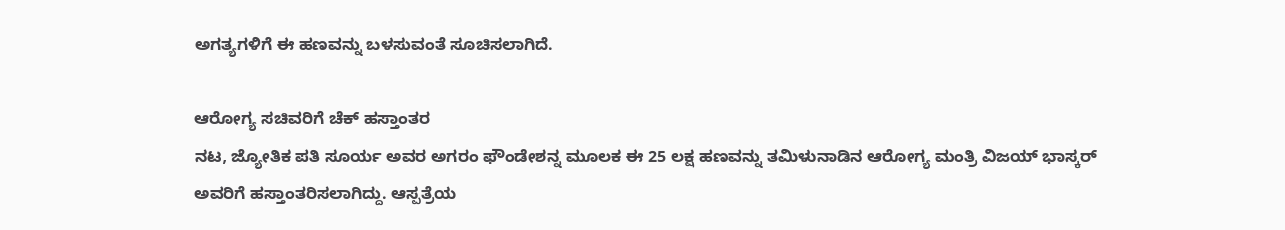ಅಗತ್ಯಗಳಿಗೆ ಈ ಹಣವನ್ನು ಬಳಸುವಂತೆ ಸೂಚಿಸಲಾಗಿದೆ.

ಆರೋಗ್ಯ ಸಚಿವರಿಗೆ ಚೆಕ್ ಹಸ್ತಾಂತರ
ನಟ, ಜ್ಯೋತಿಕ ಪತಿ ಸೂರ್ಯ ಅವರ ಅಗರಂ ಫೌಂಡೇಶನ್ನ ಮೂಲಕ ಈ 25 ಲಕ್ಷ ಹಣವನ್ನು ತಮಿಳುನಾಡಿನ ಆರೋಗ್ಯ ಮಂತ್ರಿ ವಿಜಯ್ ಭಾಸ್ಕರ್ ಅವರಿಗೆ ಹಸ್ತಾಂತರಿಸಲಾಗಿದ್ದು. ಆಸ್ಪತ್ರೆಯ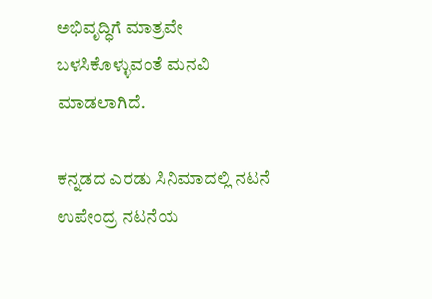ಅಭಿವೃದ್ಧಿಗೆ ಮಾತ್ರವೇ ಬಳಸಿಕೊಳ್ಳುವಂತೆ ಮನವಿ ಮಾಡಲಾಗಿದೆ.

ಕನ್ನಡದ ಎರಡು ಸಿನಿಮಾದಲ್ಲಿ ನಟನೆ
ಉಪೇಂದ್ರ ನಟನೆಯ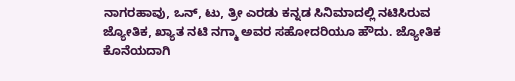ನಾಗರಹಾವು, ಒನ್, ಟು, ತ್ರೀ ಎರಡು ಕನ್ನಡ ಸಿನಿಮಾದಲ್ಲಿ ನಟಿಸಿರುವ ಜ್ಯೋತಿಕ, ಖ್ಯಾತ ನಟಿ ನಗ್ಮಾ ಅವರ ಸಹೋದರಿಯೂ ಹೌದು. ಜ್ಯೋತಿಕ ಕೊನೆಯದಾಗಿ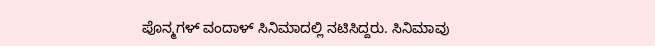ಪೊನ್ಮಗಳ್ ವಂದಾಳ್ ಸಿನಿಮಾದಲ್ಲಿ ನಟಿಸಿದ್ದರು. ಸಿನಿಮಾವು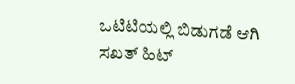ಒಟಿಟಿಯಲ್ಲಿ ಬಿಡುಗಡೆ ಆಗಿ ಸಖತ್ ಹಿಟ್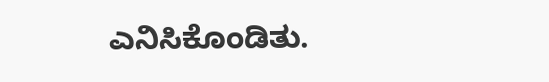ಎನಿಸಿಕೊಂಡಿತು.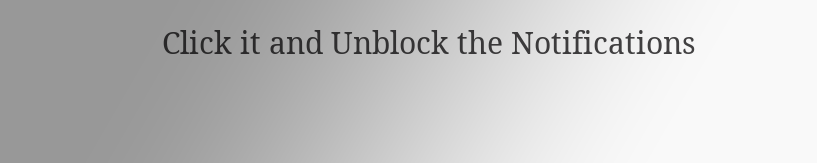Click it and Unblock the Notifications